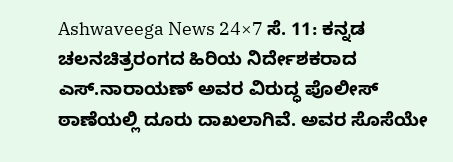Ashwaveega News 24×7 ಸೆ. 11: ಕನ್ನಡ ಚಲನಚಿತ್ರರಂಗದ ಹಿರಿಯ ನಿರ್ದೇಶಕರಾದ ಎಸ್.ನಾರಾಯಣ್ ಅವರ ವಿರುದ್ಧ ಪೊಲೀಸ್ ಠಾಣೆಯಲ್ಲಿ ದೂರು ದಾಖಲಾಗಿವೆ. ಅವರ ಸೊಸೆಯೇ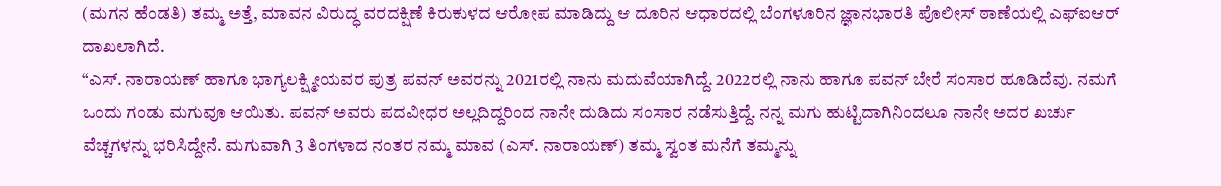(ಮಗನ ಹೆಂಡತಿ) ತಮ್ಮ ಅತ್ತೆ, ಮಾವನ ವಿರುದ್ಧ ವರದಕ್ಷಿಣೆ ಕಿರುಕುಳದ ಆರೋಪ ಮಾಡಿದ್ದು ಆ ದೂರಿನ ಆಧಾರದಲ್ಲಿ ಬೆಂಗಳೂರಿನ ಜ್ಞಾನಭಾರತಿ ಪೊಲೀಸ್ ಠಾಣೆಯಲ್ಲಿ ಎಫ್ಐಆರ್ ದಾಖಲಾಗಿದೆ.
“ಎಸ್. ನಾರಾಯಣ್ ಹಾಗೂ ಭಾಗ್ಯಲಕ್ಷ್ಮೀಯವರ ಪುತ್ರ ಪವನ್ ಅವರನ್ನು 2021ರಲ್ಲಿ ನಾನು ಮದುವೆಯಾಗಿದ್ದೆ. 2022ರಲ್ಲಿ ನಾನು ಹಾಗೂ ಪವನ್ ಬೇರೆ ಸಂಸಾರ ಹೂಡಿದೆವು. ನಮಗೆ ಒಂದು ಗಂಡು ಮಗುವೂ ಆಯಿತು. ಪವನ್ ಅವರು ಪದವೀಧರ ಅಲ್ಲದಿದ್ದರಿಂದ ನಾನೇ ದುಡಿದು ಸಂಸಾರ ನಡೆಸುತ್ತಿದ್ದೆ. ನನ್ನ ಮಗು ಹುಟ್ಟಿದಾಗಿನಿಂದಲೂ ನಾನೇ ಅದರ ಖರ್ಚು ವೆಚ್ಚಗಳನ್ನು ಭರಿಸಿದ್ದೇನೆ. ಮಗುವಾಗಿ 3 ತಿಂಗಳಾದ ನಂತರ ನಮ್ಮ ಮಾವ (ಎಸ್. ನಾರಾಯಣ್) ತಮ್ಮ ಸ್ವಂತ ಮನೆಗೆ ತಮ್ಮನ್ನು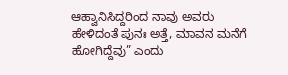ಆಹ್ವಾನಿಸಿದ್ದರಿಂದ ನಾವು ಅವರು ಹೇಳಿದಂತೆ ಪುನಃ ಅತ್ತೆ, ಮಾವನ ಮನೆಗೆ ಹೋಗಿದ್ದೆವು” ಎಂದು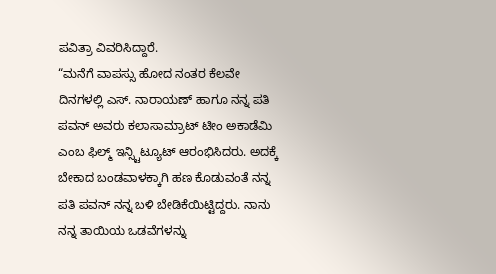ಪವಿತ್ರಾ ವಿವರಿಸಿದ್ದಾರೆ.
“ಮನೆಗೆ ವಾಪಸ್ಸು ಹೋದ ನಂತರ ಕೆಲವೇ ದಿನಗಳಲ್ಲಿ ಎಸ್. ನಾರಾಯಣ್ ಹಾಗೂ ನನ್ನ ಪತಿ ಪವನ್ ಅವರು ಕಲಾಸಾಮ್ರಾಟ್ ಟೀಂ ಅಕಾಡೆಮಿ ಎಂಬ ಫಿಲ್ಮ್ ಇನ್ಸ್ಟಿಟ್ಯೂಟ್ ಆರಂಭಿಸಿದರು. ಅದಕ್ಕೆ ಬೇಕಾದ ಬಂಡವಾಳಕ್ಕಾಗಿ ಹಣ ಕೊಡುವಂತೆ ನನ್ನ ಪತಿ ಪವನ್ ನನ್ನ ಬಳಿ ಬೇಡಿಕೆಯಿಟ್ಟಿದ್ದರು. ನಾನು ನನ್ನ ತಾಯಿಯ ಒಡವೆಗಳನ್ನು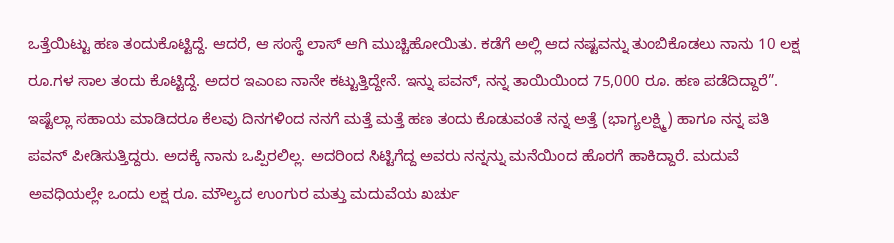ಒತ್ತೆಯಿಟ್ಟು ಹಣ ತಂದುಕೊಟ್ಟಿದ್ದೆ. ಆದರೆ, ಆ ಸಂಸ್ಥೆ ಲಾಸ್ ಆಗಿ ಮುಚ್ಚಿಹೋಯಿತು. ಕಡೆಗೆ ಅಲ್ಲಿ ಆದ ನಷ್ಟವನ್ನು ತುಂಬಿಕೊಡಲು ನಾನು 10 ಲಕ್ಷ ರೂ.ಗಳ ಸಾಲ ತಂದು ಕೊಟ್ಟಿದ್ದೆ. ಅದರ ಇಎಂಐ ನಾನೇ ಕಟ್ಟುತ್ತಿದ್ದೇನೆ. ಇನ್ನು ಪವನ್, ನನ್ನ ತಾಯಿಯಿಂದ 75,000 ರೂ. ಹಣ ಪಡೆದಿದ್ದಾರೆ”.
ಇಷ್ಟೆಲ್ಲಾ ಸಹಾಯ ಮಾಡಿದರೂ ಕೆಲವು ದಿನಗಳಿಂದ ನನಗೆ ಮತ್ತೆ ಮತ್ತೆ ಹಣ ತಂದು ಕೊಡುವಂತೆ ನನ್ನ ಅತ್ತೆ (ಭಾಗ್ಯಲಕ್ಷ್ಮಿ) ಹಾಗೂ ನನ್ನ ಪತಿ ಪವನ್ ಪೀಡಿಸುತ್ತಿದ್ದರು. ಅದಕ್ಕೆ ನಾನು ಒಪ್ಪಿರಲಿಲ್ಲ. ಅದರಿಂದ ಸಿಟ್ಟಿಗೆದ್ದ ಅವರು ನನ್ನನ್ನು ಮನೆಯಿಂದ ಹೊರಗೆ ಹಾಕಿದ್ದಾರೆ. ಮದುವೆ ಅವಧಿಯಲ್ಲೇ ಒಂದು ಲಕ್ಷ ರೂ. ಮೌಲ್ಯದ ಉಂಗುರ ಮತ್ತು ಮದುವೆಯ ಖರ್ಚು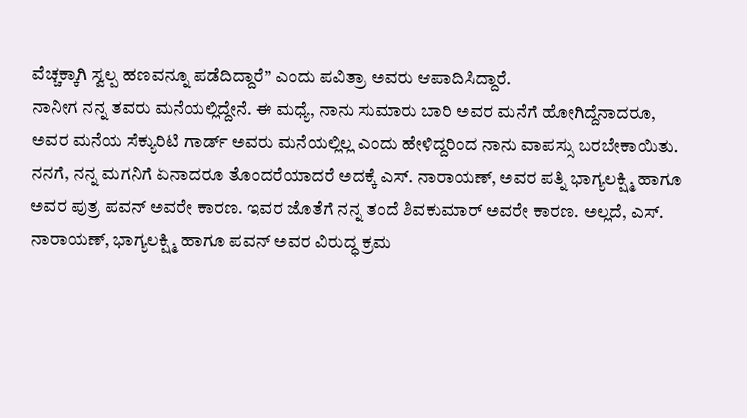ವೆಚ್ಚಕ್ಕಾಗಿ ಸ್ವಲ್ಪ ಹಣವನ್ನೂ ಪಡೆದಿದ್ದಾರೆ” ಎಂದು ಪವಿತ್ರಾ ಅವರು ಆಪಾದಿಸಿದ್ದಾರೆ.
ನಾನೀಗ ನನ್ನ ತವರು ಮನೆಯಲ್ಲಿದ್ದೇನೆ. ಈ ಮಧ್ಯೆ, ನಾನು ಸುಮಾರು ಬಾರಿ ಅವರ ಮನೆಗೆ ಹೋಗಿದ್ದೆನಾದರೂ, ಅವರ ಮನೆಯ ಸೆಕ್ಯುರಿಟಿ ಗಾರ್ಡ್ ಅವರು ಮನೆಯಲ್ಲಿಲ್ಲ ಎಂದು ಹೇಳಿದ್ದರಿಂದ ನಾನು ವಾಪಸ್ಸು ಬರಬೇಕಾಯಿತು. ನನಗೆ, ನನ್ನ ಮಗನಿಗೆ ಏನಾದರೂ ತೊಂದರೆಯಾದರೆ ಅದಕ್ಕೆ ಎಸ್. ನಾರಾಯಣ್, ಅವರ ಪತ್ನಿ ಭಾಗ್ಯಲಕ್ಷ್ಮಿ ಹಾಗೂ ಅವರ ಪುತ್ರ ಪವನ್ ಅವರೇ ಕಾರಣ. ಇವರ ಜೊತೆಗೆ ನನ್ನ ತಂದೆ ಶಿವಕುಮಾರ್ ಅವರೇ ಕಾರಣ. ಅಲ್ಲದೆ, ಎಸ್. ನಾರಾಯಣ್, ಭಾಗ್ಯಲಕ್ಷ್ಮಿ ಹಾಗೂ ಪವನ್ ಅವರ ವಿರುದ್ಧ ಕ್ರಮ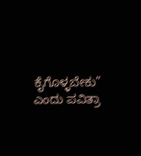ಕೈಗೊಳ್ಳಬೇಕು” ಎಂದು ಪವಿತ್ರಾ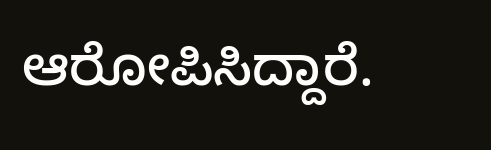ಆರೋಪಿಸಿದ್ದಾರೆ.